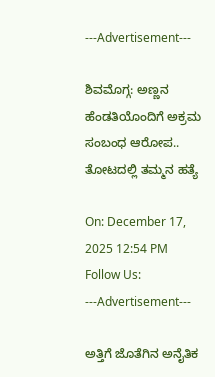---Advertisement---

ಶಿವಮೊಗ್ಗ: ಅಣ್ಣನ ಹೆಂಡತಿಯೊಂದಿಗೆ ಅಕ್ರಮ ಸಂಬಂಧ ಆರೋಪ.. ತೋಟದಲ್ಲಿ ತಮ್ಮನ ಹತ್ಯೆ

On: December 17, 2025 12:54 PM
Follow Us:
---Advertisement---

ಅತ್ತಿಗೆ ಜೊತೆಗಿನ ಅನೈತಿಕ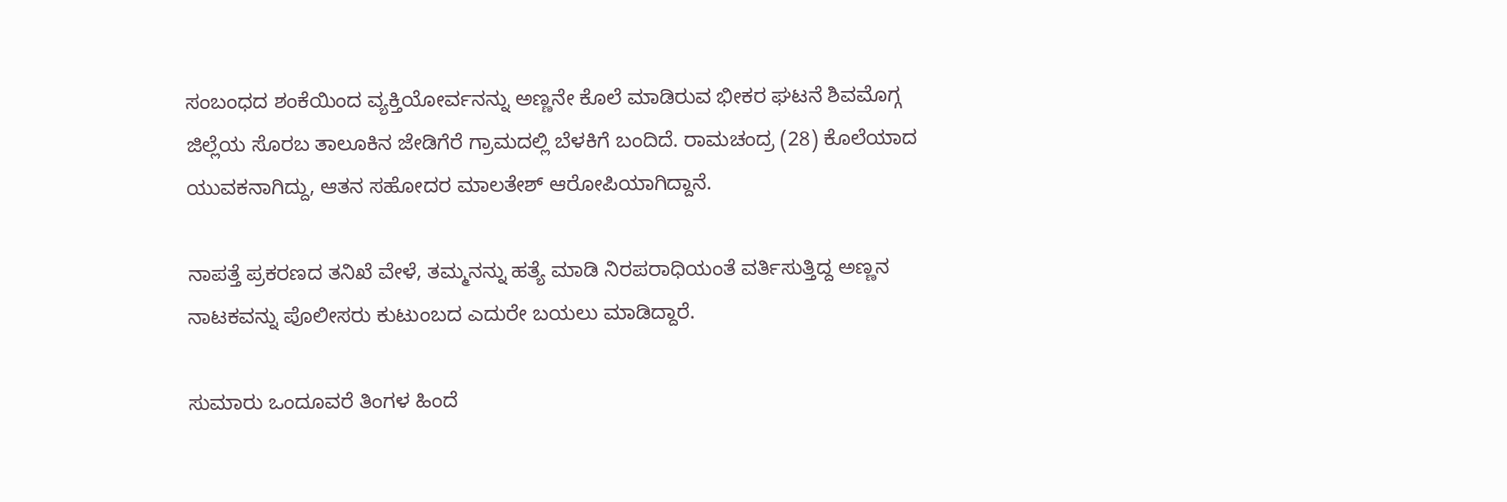ಸಂಬಂಧದ ಶಂಕೆಯಿಂದ ವ್ಯಕ್ತಿಯೋರ್ವನನ್ನು ಅಣ್ಣನೇ ಕೊಲೆ ಮಾಡಿರುವ ಭೀಕರ ಘಟನೆ ಶಿವಮೊಗ್ಗ ಜಿಲ್ಲೆಯ ಸೊರಬ ತಾಲೂಕಿನ ಜೇಡಿಗೆರೆ ಗ್ರಾಮದಲ್ಲಿ ಬೆಳಕಿಗೆ ಬಂದಿದೆ. ರಾಮಚಂದ್ರ (28) ಕೊಲೆಯಾದ ಯುವಕನಾಗಿದ್ದು, ಆತನ ಸಹೋದರ ಮಾಲತೇಶ್ ಆರೋಪಿಯಾಗಿದ್ದಾನೆ.

ನಾಪತ್ತೆ ಪ್ರಕರಣದ ತನಿಖೆ ವೇಳೆ, ತಮ್ಮನನ್ನು ಹತ್ಯೆ ಮಾಡಿ ನಿರಪರಾಧಿಯಂತೆ ವರ್ತಿಸುತ್ತಿದ್ದ ಅಣ್ಣನ ನಾಟಕವನ್ನು ಪೊಲೀಸರು ಕುಟುಂಬದ ಎದುರೇ ಬಯಲು ಮಾಡಿದ್ದಾರೆ.

ಸುಮಾರು ಒಂದೂವರೆ ತಿಂಗಳ ಹಿಂದೆ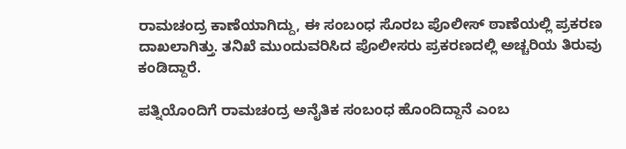ರಾಮಚಂದ್ರ ಕಾಣೆಯಾಗಿದ್ದು, ಈ ಸಂಬಂಧ ಸೊರಬ ಪೊಲೀಸ್ ಠಾಣೆಯಲ್ಲಿ ಪ್ರಕರಣ ದಾಖಲಾಗಿತ್ತು. ತನಿಖೆ ಮುಂದುವರಿಸಿದ ಪೊಲೀಸರು ಪ್ರಕರಣದಲ್ಲಿ ಅಚ್ಚರಿಯ ತಿರುವು ಕಂಡಿದ್ದಾರೆ.

ಪತ್ನಿಯೊಂದಿಗೆ ರಾಮಚಂದ್ರ ಅನೈತಿಕ ಸಂಬಂಧ ಹೊಂದಿದ್ದಾನೆ ಎಂಬ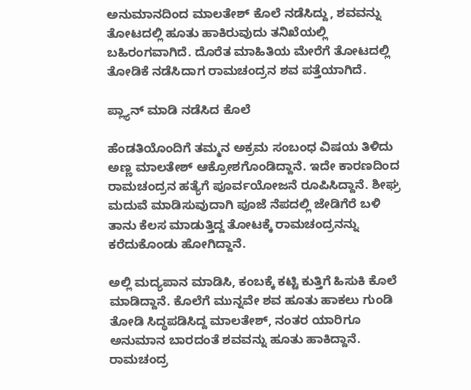ಅನುಮಾನದಿಂದ ಮಾಲತೇಶ್ ಕೊಲೆ ನಡೆಸಿದ್ದು, ಶವವನ್ನು ತೋಟದಲ್ಲಿ ಹೂತು ಹಾಕಿರುವುದು ತನಿಖೆಯಲ್ಲಿ ಬಹಿರಂಗವಾಗಿದೆ. ದೊರೆತ ಮಾಹಿತಿಯ ಮೇರೆಗೆ ತೋಟದಲ್ಲಿ ತೋಡಿಕೆ ನಡೆಸಿದಾಗ ರಾಮಚಂದ್ರನ ಶವ ಪತ್ತೆಯಾಗಿದೆ.

ಪ್ಲ್ಯಾನ್ ಮಾಡಿ ನಡೆಸಿದ ಕೊಲೆ

ಹೆಂಡತಿಯೊಂದಿಗೆ ತಮ್ಮನ ಅಕ್ರಮ ಸಂಬಂಧ ವಿಷಯ ತಿಳಿದು ಅಣ್ಣ ಮಾಲತೇಶ್ ಆಕ್ರೋಶಗೊಂಡಿದ್ದಾನೆ. ಇದೇ ಕಾರಣದಿಂದ ರಾಮಚಂದ್ರನ ಹತ್ಯೆಗೆ ಪೂರ್ವಯೋಜನೆ ರೂಪಿಸಿದ್ದಾನೆ. ಶೀಘ್ರ ಮದುವೆ ಮಾಡಿಸುವುದಾಗಿ ಪೂಜೆ ನೆಪದಲ್ಲಿ ಜೇಡಿಗೆರೆ ಬಳಿ ತಾನು ಕೆಲಸ ಮಾಡುತ್ತಿದ್ದ ತೋಟಕ್ಕೆ ರಾಮಚಂದ್ರನನ್ನು ಕರೆದುಕೊಂಡು ಹೋಗಿದ್ದಾನೆ.

ಅಲ್ಲಿ ಮದ್ಯಪಾನ ಮಾಡಿಸಿ, ಕಂಬಕ್ಕೆ ಕಟ್ಟಿ ಕುತ್ತಿಗೆ ಹಿಸುಕಿ ಕೊಲೆ ಮಾಡಿದ್ದಾನೆ. ಕೊಲೆಗೆ ಮುನ್ನವೇ ಶವ ಹೂತು ಹಾಕಲು ಗುಂಡಿ ತೋಡಿ ಸಿದ್ಧಪಡಿಸಿದ್ದ ಮಾಲತೇಶ್, ನಂತರ ಯಾರಿಗೂ ಅನುಮಾನ ಬಾರದಂತೆ ಶವವನ್ನು ಹೂತು ಹಾಕಿದ್ದಾನೆ. ರಾಮಚಂದ್ರ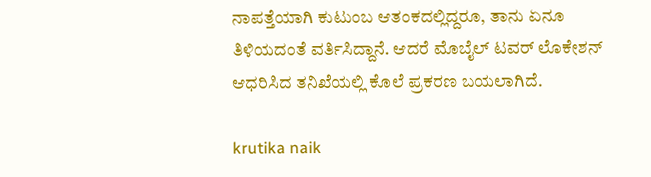ನಾಪತ್ತೆಯಾಗಿ ಕುಟುಂಬ ಆತಂಕದಲ್ಲಿದ್ದರೂ, ತಾನು ಏನೂ ತಿಳಿಯದಂತೆ ವರ್ತಿಸಿದ್ದಾನೆ. ಆದರೆ ಮೊಬೈಲ್ ಟವರ್ ಲೊಕೇಶನ್ ಆಧರಿಸಿದ ತನಿಖೆಯಲ್ಲಿ ಕೊಲೆ ಪ್ರಕರಣ ಬಯಲಾಗಿದೆ.

krutika naik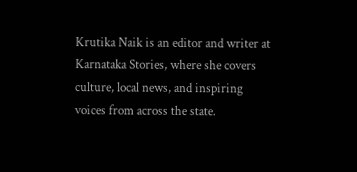Krutika Naik is an editor and writer at Karnataka Stories, where she covers culture, local news, and inspiring voices from across the state.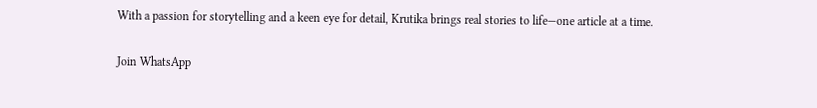With a passion for storytelling and a keen eye for detail, Krutika brings real stories to life—one article at a time.

Join WhatsApp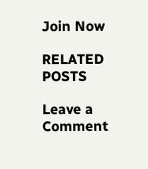Join Now

RELATED POSTS

Leave a Comment